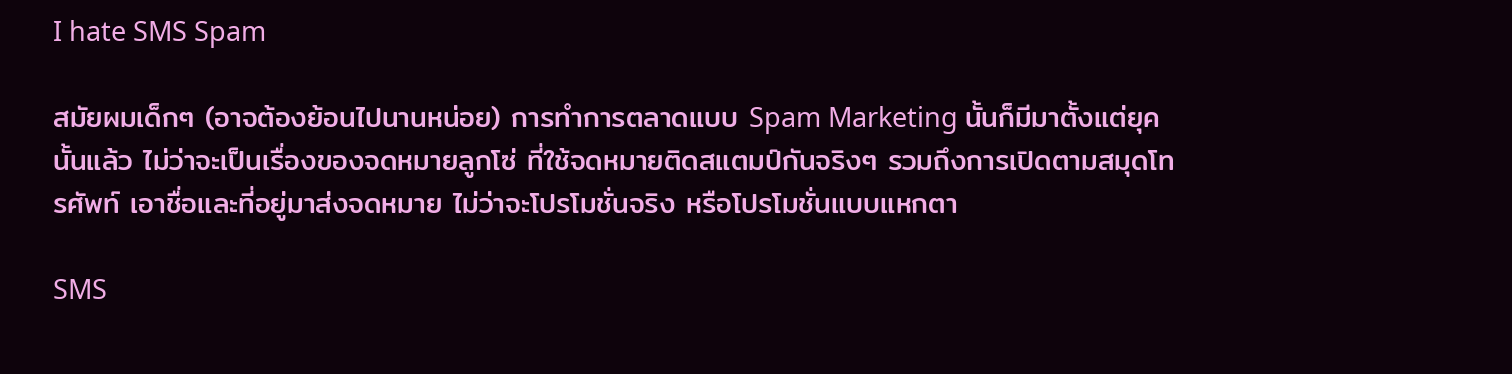I hate SMS Spam

สมัยผมเด็กๆ (อาจต้องย้อนไปนานหน่อย) การทำการตลาดแบบ Spam Marketing นั้นก็มีมาตั้งแต่ยุคนั้นแล้ว ไม่ว่าจะเป็นเรื่องของจดหมายลูกโซ่ ที่ใช้จดหมายติดสแตมป์กันจริงๆ รวมถึงการเปิดตามสมุดโทรศัพท์ เอาชื่อและที่อยู่มาส่งจดหมาย ไม่ว่าจะโปรโมชั่นจริง หรือโปรโมชั่นแบบแหกตา

SMS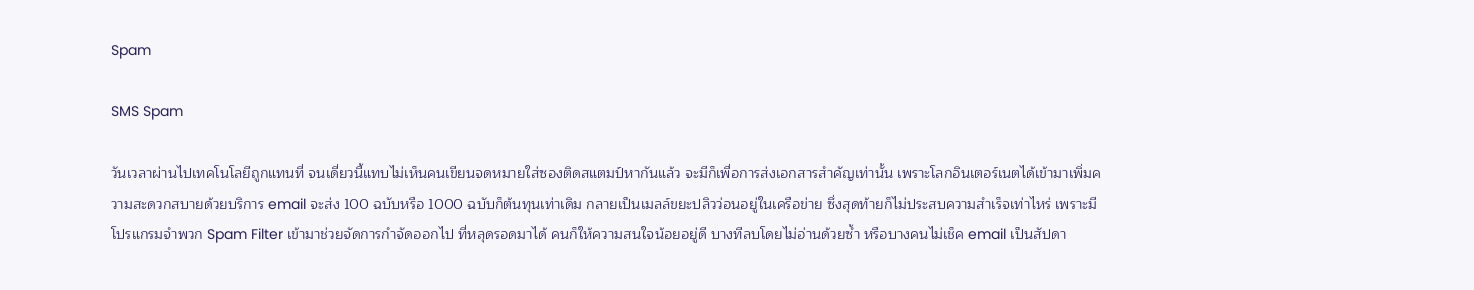Spam

SMS Spam

วันเวลาผ่านไปเทคโนโลยีถูกแทนที่ จนเดี่ยวนี้แทบไม่เห็นคนเขียนจดหมายใส่ซองติดสแตมป์หากันแล้ว จะมีก็เพื่อการส่งเอกสารสำคัญเท่านั้น เพราะโลกอินเตอร์เนตได้เข้ามาเพิ่มความสะดวกสบายด้วยบริการ email จะส่ง 100 ฉบับหรือ 1000 ฉบับก็ต้นทุนเท่าเดิม กลายเป็นเมลล์ขยะปลิวว่อนอยู่ในเครือข่าย ซึ่งสุดท้ายก็ไม่ประสบความสำเร็จเท่าไหร่ เพราะมีโปรแกรมจำพวก Spam Filter เข้ามาช่วยจัดการกำจัดออกไป ที่หลุดรอดมาได้ คนก็ให้ความสนใจน้อยอยู่ดี บางทีลบโดยไม่อ่านด้วยซ้ำ หรือบางคนไม่เช็ค email เป็นสัปดา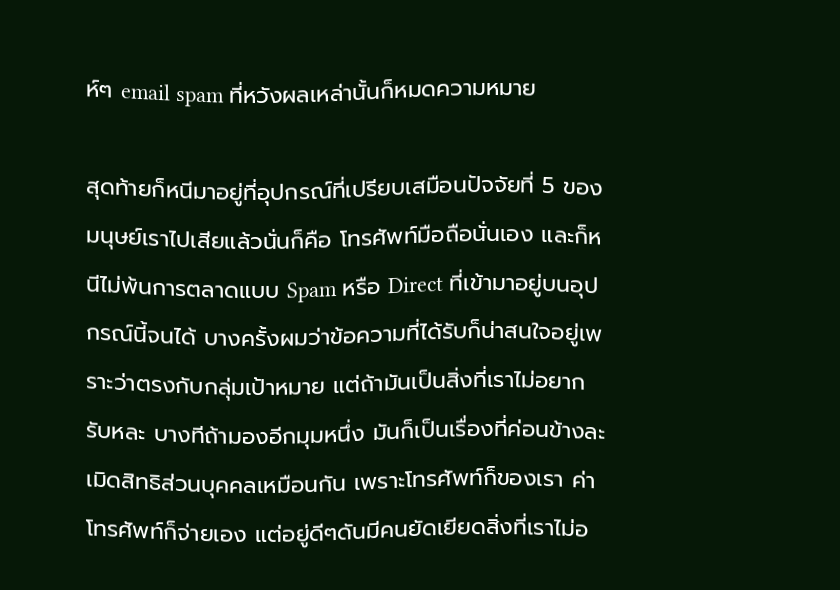ห์ๆ email spam ที่หวังผลเหล่านั้นก็หมดความหมาย

สุดท้ายก็หนีมาอยู่ที่อุปกรณ์ที่เปรียบเสมือนปัจจัยที่ 5 ของมนุษย์เราไปเสียแล้วนั่นก็คือ โทรศัพท์มือถือนั่นเอง และก็หนีไม่พ้นการตลาดแบบ Spam หรือ Direct ที่เข้ามาอยู่บนอุปกรณ์นี้จนได้ บางครั้งผมว่าข้อความที่ได้รับก็น่าสนใจอยู่เพราะว่าตรงกับกลุ่มเป้าหมาย แต่ถ้ามันเป็นสิ่งที่เราไม่อยากรับหละ บางทีถ้ามองอีกมุมหนึ่ง มันก็เป็นเรื่องที่ค่อนข้างละเมิดสิทธิส่วนบุคคลเหมือนกัน เพราะโทรศัพท์ก็ของเรา ค่าโทรศัพท์ก็จ่ายเอง แต่อยู่ดีๆดันมีคนยัดเยียดสิ่งที่เราไม่อ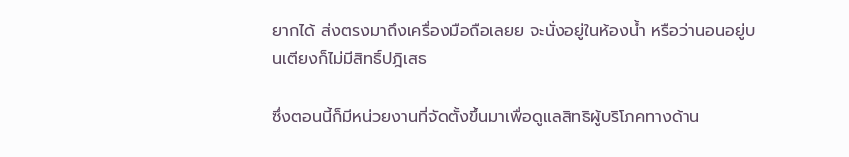ยากได้ ส่งตรงมาถึงเครื่องมือถือเลยย จะนั่งอยู่ในห้องน้ำ หรือว่านอนอยู่บนเตียงก็ไม่มีสิทธิ์ปฎิเสธ

ซึ่งตอนนี้ก็มีหน่วยงานที่จัดตั้งขึ้นมาเพื่อดูแลสิทธิผู้บริโภคทางด้าน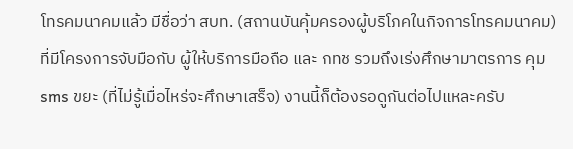โทรคมนาคมแล้ว มีชื่อว่า สบท. (สถานบันคุ้มครองผู้บริโภคในกิจการโทรคมนาคม) ที่มีโครงการจับมือกับ ผู้ให้บริการมือถือ และ กทช รวมถึงเร่งศึกษามาตรการ คุม sms ขยะ (ที่ไม่รู้เมื่อไหร่จะศึกษาเสร็จ) งานนี้ก็ต้องรอดูกันต่อไปแหละครับ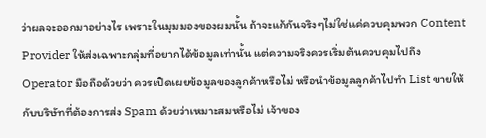ว่าผลจะออกมาอย่างไร เพราะในมุมมองของผมนั้น ถ้าจะแก้กันจริงๆไม่ใช่แค่ควบคุมพวก Content Provider ให้ส่งเฉพาะกลุ่มที่อยากได้ข้อมูลเท่านั้น แต่ความจริงควรเริ่มต้นควบคุมไปถึง Operator มือถือด้วยว่า ควรเปิดเผยข้อมูลของลูกค้าหรือไม่ หรือนำข้อมูลลูกค้าไปทำ List ขายให้กับบริษัทที่ต้องการส่ง Spam ด้วยว่าเหมาะสมหรือไม่ เจ้าของ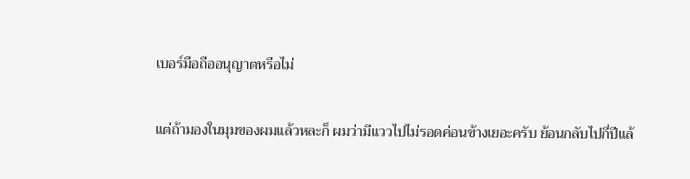เบอร์มือถืออนุญาตหรือไม่

แต่ถ้ามองในมุมของผมแล้วหละก็ ผมว่ามีแววไปไม่รอดค่อนข้างเยอะครับ ย้อนกลับไปกี่ปีแล้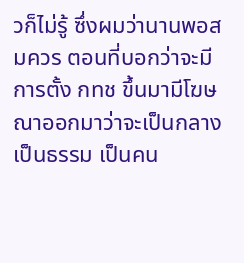วก็ไม่รู้ ซึ่งผมว่านานพอสมควร ตอนที่บอกว่าจะมีการตั้ง กทช ขึ้นมามีโฆษณาออกมาว่าจะเป็นกลาง เป็นธรรม เป็นคน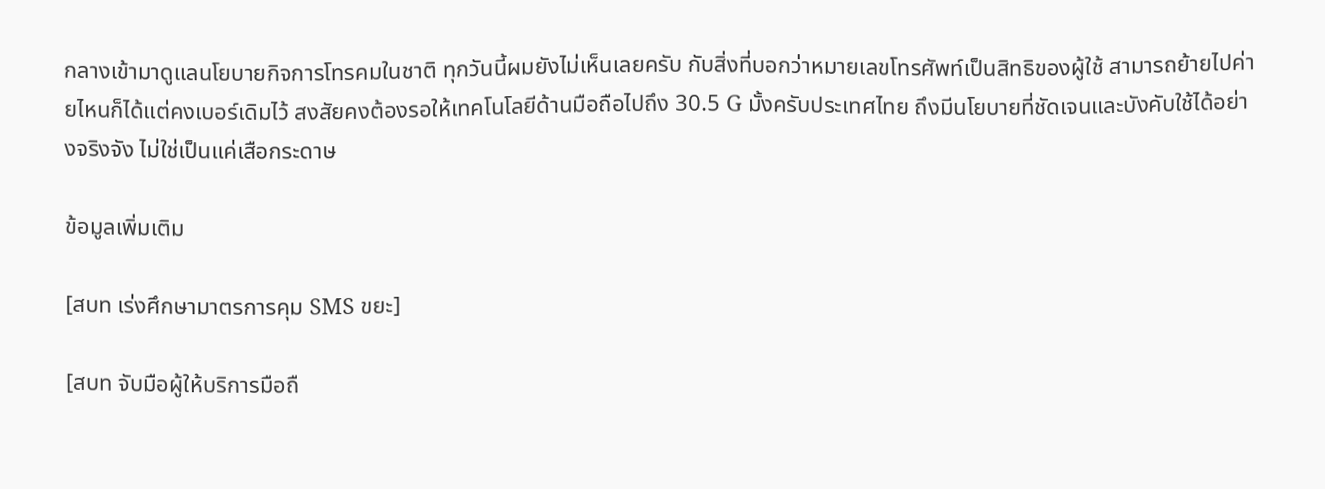กลางเข้ามาดูแลนโยบายกิจการโทรคมในชาติ ทุกวันนี้ผมยังไม่เห็นเลยครับ กับสิ่งที่บอกว่าหมายเลขโทรศัพท์เป็นสิทธิของผู้ใช้ สามารถย้ายไปค่ายไหนก็ได้แต่คงเบอร์เดิมไว้ สงสัยคงต้องรอให้เทคโนโลยีด้านมือถือไปถึง 30.5 G มั้งครับประเทศไทย ถึงมีนโยบายที่ชัดเจนและบังคับใช้ได้อย่างจริงจัง ไม่ใช่เป็นแค่เสือกระดาษ

ข้อมูลเพิ่มเติม

[สบท เร่งศึกษามาตรการคุม SMS ขยะ]

[สบท จับมือผู้ให้บริการมือถื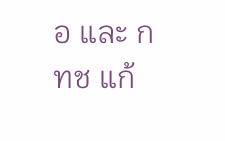อ และ กทช แก้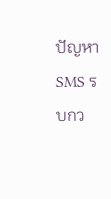ปัญหา SMS รบกว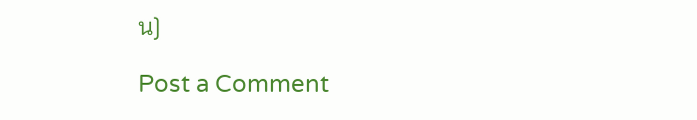น]

Post a Comment